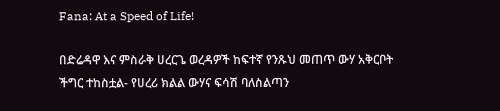Fana: At a Speed of Life!

በድሬዳዋ እና ምስራቅ ሀረርጌ ወረዳዎች ከፍተኛ የንጹህ መጠጥ ውሃ አቅርቦት ችግር ተከስቷል- የሀረሪ ክልል ውሃና ፍሳሽ ባለስልጣን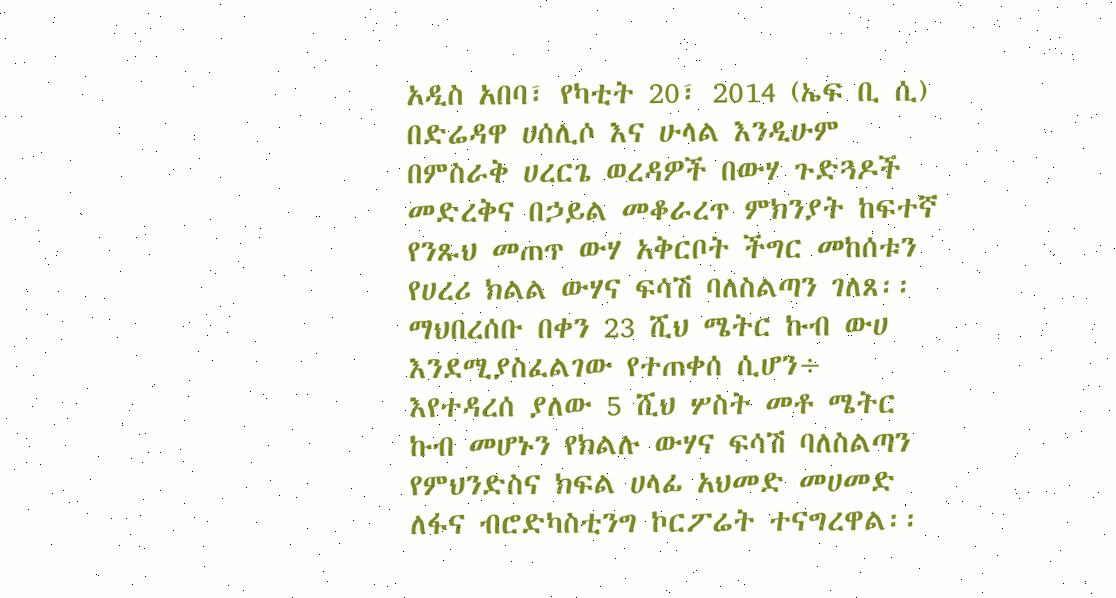አዲስ አበባ፣ የካቲት 20፣ 2014 (ኤፍ ቢ ሲ) በድሬዳዋ ሀሰሊሶ እና ሁላል እንዲሁም በምስራቅ ሀረርጌ ወረዳዎች በውሃ ጉድጓዶች መድረቅና በኃይል መቆራረጥ ምክንያት ከፍተኛ የንጹህ መጠጥ ውሃ አቅርቦት ችግር መከሰቱን የሀረሪ ክልል ውሃና ፍሳሽ ባለስልጣን ገለጸ፡፡
ማህበረሰቡ በቀን 23 ሺህ ሜትር ኩብ ውሀ እንደሚያስፈልገው የተጠቀሰ ሲሆን÷ እየተዳረሰ ያለው 5 ሺህ ሦስት መቶ ሜትር ኩብ መሆኑን የክልሉ ውሃና ፍሳሽ ባለስልጣን የምህንድስና ክፍል ሀላፊ አህመድ መሀመድ ለፋና ብሮድካስቲንግ ኮርፖሬት ተናግረዋል፡፡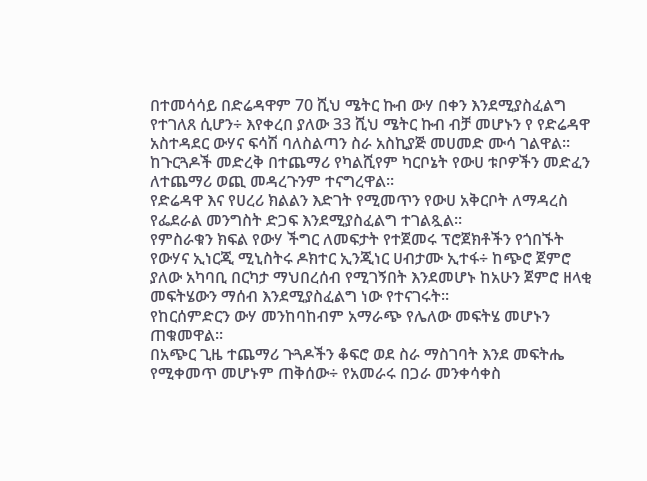በተመሳሳይ በድሬዳዋም 70 ሺህ ሜትር ኩብ ውሃ በቀን እንደሚያስፈልግ የተገለጸ ሲሆን÷ እየቀረበ ያለው 33 ሺህ ሜትር ኩብ ብቻ መሆኑን የ የድሬዳዋ አስተዳደር ውሃና ፍሳሽ ባለስልጣን ስራ አስኪያጅ መሀመድ ሙሳ ገልዋል፡፡
ከጉርጓዶች መድረቅ በተጨማሪ የካልሺየም ካርቦኔት የውሀ ቱቦዎችን መድፈን ለተጨማሪ ወጪ መዳረጉንም ተናግረዋል፡፡
የድሬዳዋ እና የሀረሪ ክልልን እድገት የሚመጥን የውሀ አቅርቦት ለማዳረስ የፌደራል መንግስት ድጋፍ እንደሚያስፈልግ ተገልጿል፡፡
የምስራቁን ክፍል የውሃ ችግር ለመፍታት የተጀመሩ ፕሮጀክቶችን የጎበኙት የውሃና ኢነርጂ ሚኒስትሩ ዶክተር ኢንጂነር ሀብታሙ ኢተፋ÷ ከጭሮ ጀምሮ ያለው አካባቢ በርካታ ማህበረሰብ የሚገኝበት እንደመሆኑ ከአሁን ጀምሮ ዘላቂ መፍትሄውን ማሰብ እንደሚያስፈልግ ነው የተናገሩት፡፡
የከርሰምድርን ውሃ መንከባከብም አማራጭ የሌለው መፍትሄ መሆኑን ጠቁመዋል፡፡
በአጭር ጊዜ ተጨማሪ ጉጓዶችን ቆፍሮ ወደ ስራ ማስገባት እንደ መፍትሔ የሚቀመጥ መሆኑም ጠቅሰው÷ የአመራሩ በጋራ መንቀሳቀስ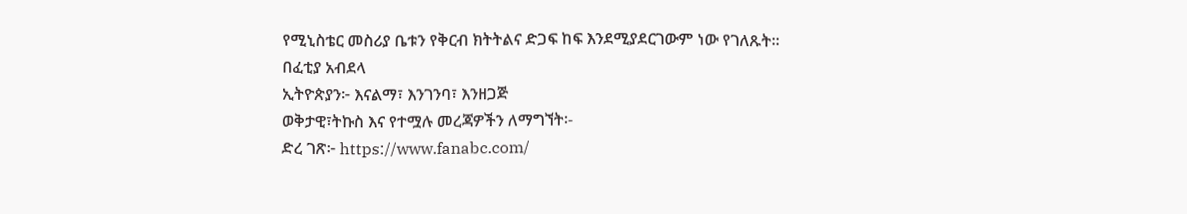የሚኒስቴር መስሪያ ቤቱን የቅርብ ክትትልና ድጋፍ ከፍ እንደሚያደርገውም ነው የገለጹት፡፡
በፈቲያ አብደላ
ኢትዮጵያን፦ እናልማ፣ እንገንባ፣ እንዘጋጅ
ወቅታዊ፣ትኩስ እና የተሟሉ መረጃዎችን ለማግኘት፡-
ድረ ገጽ፦ https://www.fanabc.com/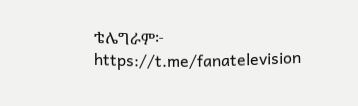ቴሌግራም፦ https://t.me/fanatelevision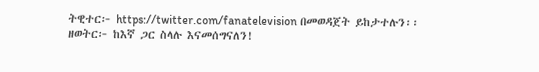ትዊተር፦ https://twitter.com/fanatelevision በመወዳጀት ይከታተሉን፡፡
ዘወትር፦ ከእኛ ጋር ስላሉ እናመሰግናለን!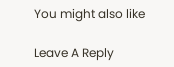You might also like

Leave A Reply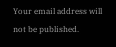Your email address will not be published.